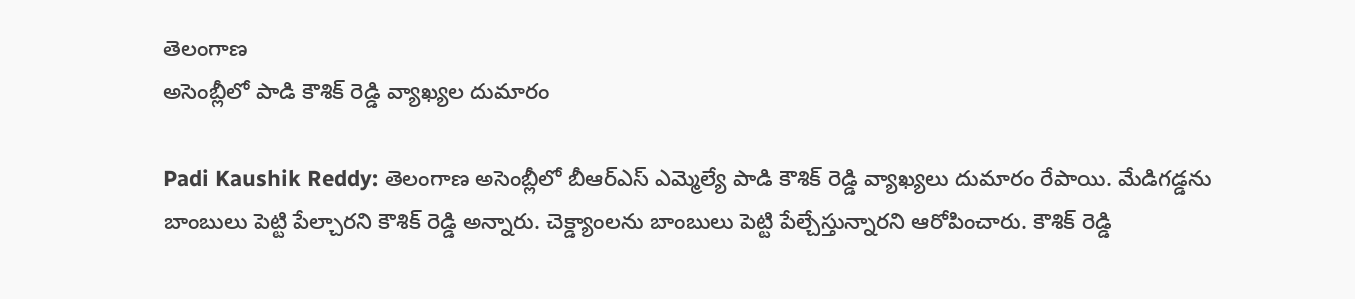తెలంగాణ
అసెంబ్లీలో పాడి కౌశిక్ రెడ్డి వ్యాఖ్యల దుమారం

Padi Kaushik Reddy: తెలంగాణ అసెంబ్లీలో బీఆర్ఎస్ ఎమ్మెల్యే పాడి కౌశిక్ రెడ్డి వ్యాఖ్యలు దుమారం రేపాయి. మేడిగడ్డను బాంబులు పెట్టి పేల్చారని కౌశిక్ రెడ్డి అన్నారు. చెక్డ్యాంలను బాంబులు పెట్టి పేల్చేస్తున్నారని ఆరోపించారు. కౌశిక్ రెడ్డి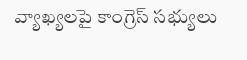వ్యాఖ్యలపై కాంగ్రెస్ సభ్యులు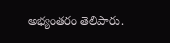అభ్యంతరం తెలిపారు.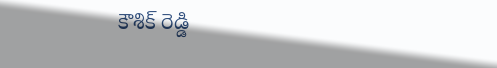కౌశిక్ రెడ్డి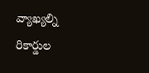వ్యాఖ్యల్ని రికార్డుల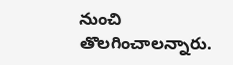నుంచి తొలగించాలన్నారు.